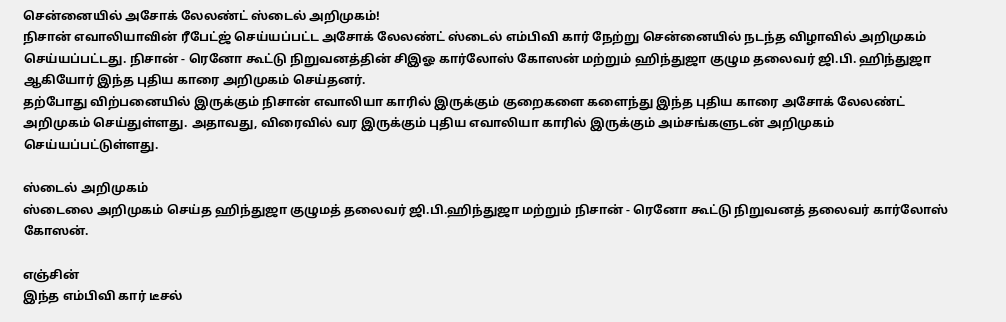சென்னையில் அசோக் லேலண்ட் ஸ்டைல் அறிமுகம்!
நிசான் எவாலியாவின் ரீபேட்ஜ் செய்யப்பட்ட அசோக் லேலண்ட் ஸ்டைல் எம்பிவி கார் நேற்று சென்னையில் நடந்த விழாவில் அறிமுகம் செய்யப்பட்டது. நிசான் - ரெனோ கூட்டு நிறுவனத்தின் சிஇஓ கார்லோஸ் கோஸன் மற்றும் ஹிந்துஜா குழும தலைவர் ஜி.பி. ஹிந்துஜா ஆகியோர் இந்த புதிய காரை அறிமுகம் செய்தனர்.
தற்போது விற்பனையில் இருக்கும் நிசான் எவாலியா காரில் இருக்கும் குறைகளை களைந்து இந்த புதிய காரை அசோக் லேலண்ட் அறிமுகம் செய்துள்ளது. அதாவது, விரைவில் வர இருக்கும் புதிய எவாலியா காரில் இருக்கும் அம்சங்களுடன் அறிமுகம் செய்யப்பட்டுள்ளது.

ஸ்டைல் அறிமுகம்
ஸ்டைலை அறிமுகம் செய்த ஹிந்துஜா குழுமத் தலைவர் ஜி.பி.ஹிந்துஜா மற்றும் நிசான் - ரெனோ கூட்டு நிறுவனத் தலைவர் கார்லோஸ் கோஸன்.

எஞ்சின்
இந்த எம்பிவி கார் டீசல்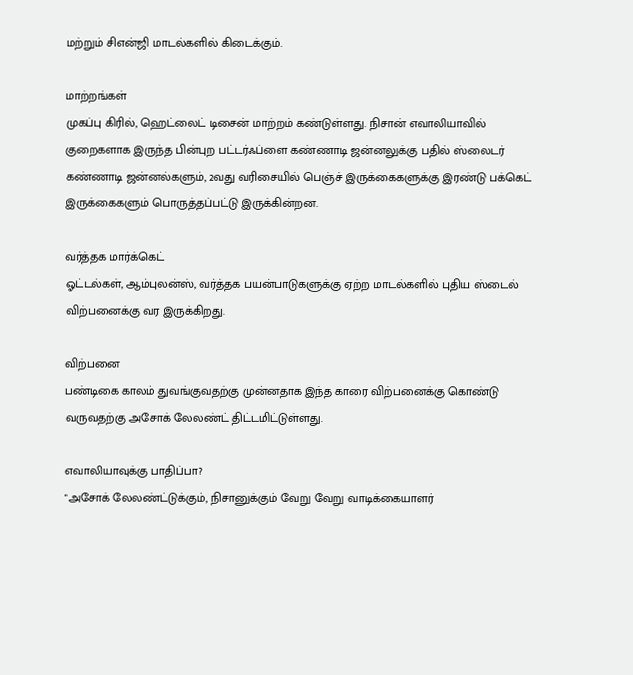மற்றும் சிஎன்ஜி மாடல்களில் கிடைக்கும்.

மாற்றங்கள்
முகப்பு கிரில், ஹெட்லைட் டிசைன் மாற்றம் கண்டுள்ளது. நிசான் எவாலியாவில் குறைகளாக இருந்த பின்புற பட்டர்ஃப்ளை கண்ணாடி ஜன்னலுக்கு பதில் ஸ்லைடர் கண்ணாடி ஜன்னல்களும், 2வது வரிசையில் பெஞ்ச் இருக்கைகளுக்கு இரண்டு பக்கெட் இருக்கைகளும் பொருத்தப்பட்டு இருக்கின்றன.

வர்த்தக மார்க்கெட்
ஓட்டல்கள், ஆம்புலன்ஸ், வர்த்தக பயன்பாடுகளுக்கு ஏற்ற மாடல்களில் புதிய ஸ்டைல் விற்பனைக்கு வர இருக்கிறது.

விற்பனை
பண்டிகை காலம் துவங்குவதற்கு முன்னதாக இந்த காரை விற்பனைக்கு கொண்டு வருவதற்கு அசோக் லேலண்ட் திட்டமிட்டுள்ளது.

எவாலியாவுக்கு பாதிப்பா?
"அசோக் லேலண்ட்டுக்கும், நிசானுக்கும் வேறு வேறு வாடிக்கையாளர்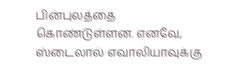பின்புலத்தை கொண்டுள்ளன. எனவே, ஸ்டைலால் எவாலியாவுக்கு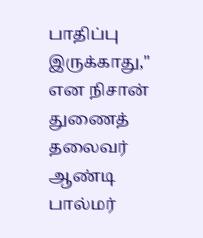பாதிப்பு இருக்காது," என நிசான் துணைத் தலைவர் ஆண்டி பால்மர்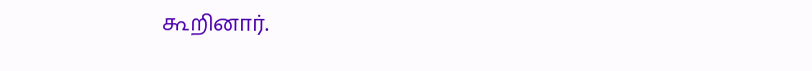கூறினார்.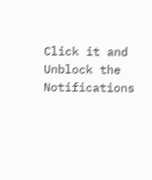Click it and Unblock the Notifications